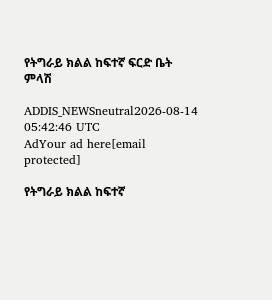የትግራይ ክልል ከፍተኛ ፍርድ ቤት ምላሽ

ADDIS_NEWSneutral2026-08-14 05:42:46 UTC
AdYour ad here[email protected]

የትግራይ ክልል ከፍተኛ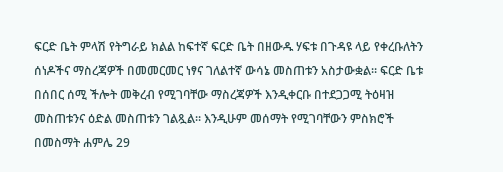ፍርድ ቤት ምላሽ የትግራይ ክልል ከፍተኛ ፍርድ ቤት በዘውዱ ሃፍቱ በጉዳዩ ላይ የቀረቡለትን ሰነዶችና ማስረጃዎች በመመርመር ነፃና ገለልተኛ ውሳኔ መስጠቱን አስታውቋል። ፍርድ ቤቱ በሰበር ሰሚ ችሎት መቅረብ የሚገባቸው ማስረጃዎች እንዲቀርቡ በተደጋጋሚ ትዕዛዝ መስጠቱንና ዕድል መስጠቱን ገልጿል። እንዲሁም መሰማት የሚገባቸውን ምስክሮች በመስማት ሐምሌ 29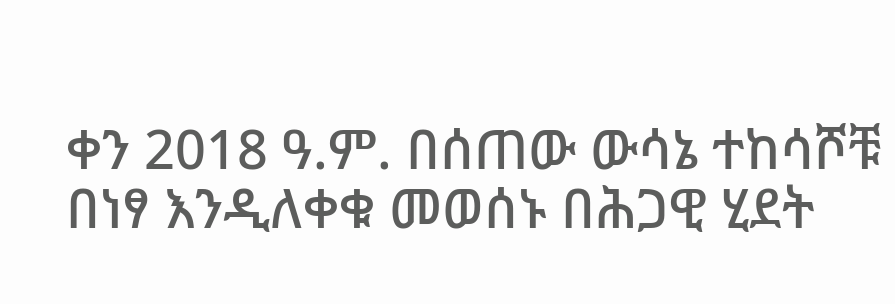ቀን 2018 ዓ.ም. በሰጠው ውሳኔ ተከሳሾቹ በነፃ እንዲለቀቁ መወሰኑ በሕጋዊ ሂደት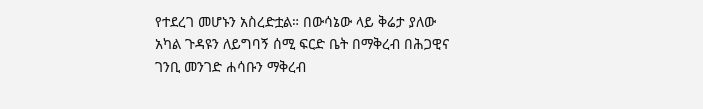የተደረገ መሆኑን አስረድቷል። በውሳኔው ላይ ቅሬታ ያለው አካል ጉዳዩን ለይግባኝ ሰሚ ፍርድ ቤት በማቅረብ በሕጋዊና ገንቢ መንገድ ሐሳቡን ማቅረብ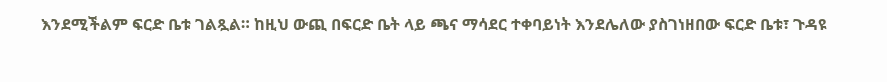እንደሚችልም ፍርድ ቤቱ ገልጿል። ከዚህ ውጪ በፍርድ ቤት ላይ ጫና ማሳደር ተቀባይነት እንደሌለው ያስገነዘበው ፍርድ ቤቱ፣ ጉዳዩ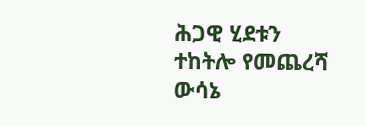ሕጋዊ ሂደቱን ተከትሎ የመጨረሻ ውሳኔ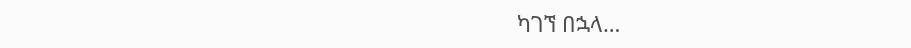ካገኘ በኋላ…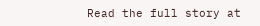Read the full story at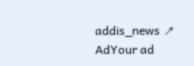addis_news ↗
AdYour ad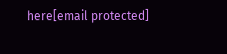here[email protected]